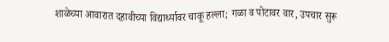शाळेच्या आवारात दहावीच्या विद्यार्थ्यावर चाकू हल्ला; गळा व पोटावर वार, उपचार सुरू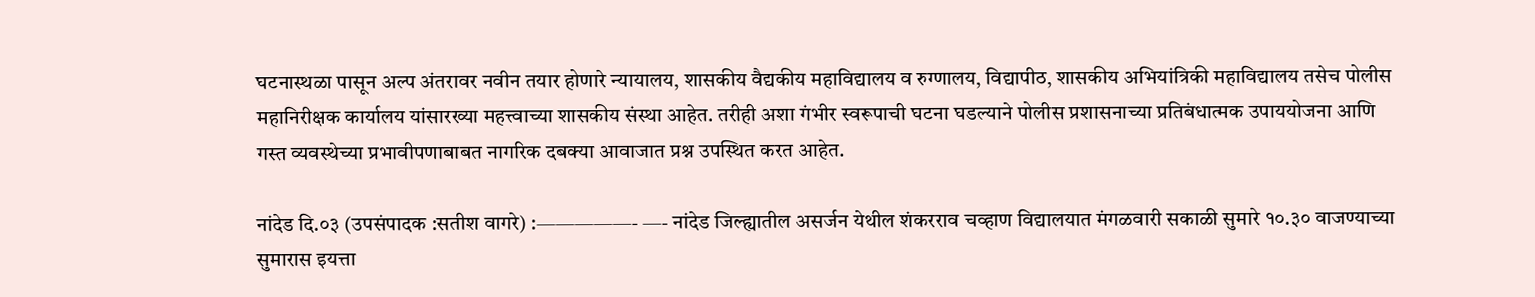घटनास्थळा पासून अल्प अंतरावर नवीन तयार होणारे न्यायालय, शासकीय वैद्यकीय महाविद्यालय व रुग्णालय, विद्यापीठ, शासकीय अभियांत्रिकी महाविद्यालय तसेच पोलीस महानिरीक्षक कार्यालय यांसारख्या महत्त्वाच्या शासकीय संस्था आहेत. तरीही अशा गंभीर स्वरूपाची घटना घडल्याने पोलीस प्रशासनाच्या प्रतिबंधात्मक उपाययोजना आणि गस्त व्यवस्थेच्या प्रभावीपणाबाबत नागरिक दबक्या आवाजात प्रश्न उपस्थित करत आहेत.

नांदेड दि.०३ (उपसंपादक :सतीश वागरे) :—————- —- नांदेड जिल्ह्यातील असर्जन येथील शंकरराव चव्हाण विद्यालयात मंगळवारी सकाळी सुमारे १०.३० वाजण्याच्या सुमारास इयत्ता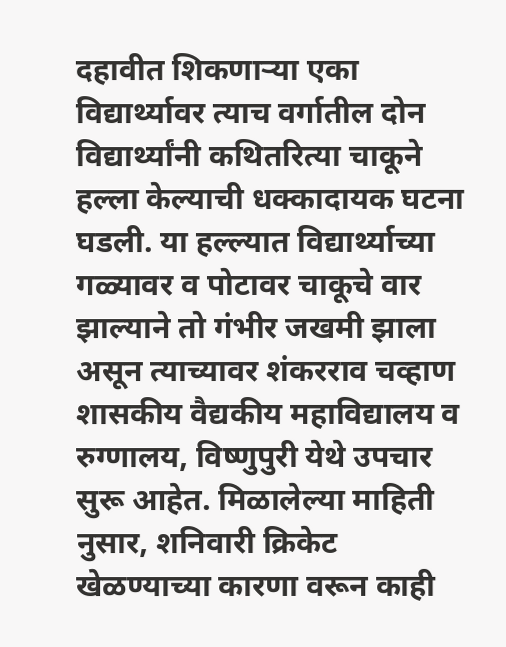दहावीत शिकणाऱ्या एका विद्यार्थ्यावर त्याच वर्गातील दोन विद्यार्थ्यांनी कथितरित्या चाकूने हल्ला केल्याची धक्कादायक घटना घडली. या हल्ल्यात विद्यार्थ्याच्या गळ्यावर व पोटावर चाकूचे वार झाल्याने तो गंभीर जखमी झाला असून त्याच्यावर शंकरराव चव्हाण शासकीय वैद्यकीय महाविद्यालय व रुग्णालय, विष्णुपुरी येथे उपचार सुरू आहेत. मिळालेल्या माहिती नुसार, शनिवारी क्रिकेट खेळण्याच्या कारणा वरून काही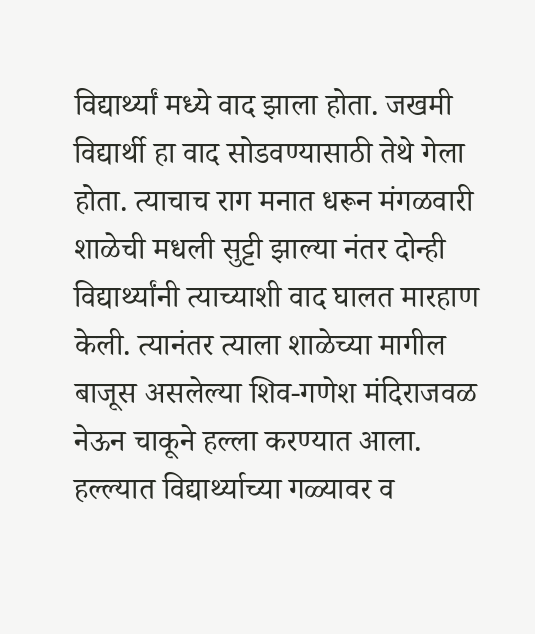विद्यार्थ्यां मध्ये वाद झाला होता. जखमी विद्यार्थी हा वाद सोडवण्यासाठी तेथे गेला होता. त्याचाच राग मनात धरून मंगळवारी शाळेची मधली सुट्टी झाल्या नंतर दोन्ही विद्यार्थ्यांनी त्याच्याशी वाद घालत मारहाण केली. त्यानंतर त्याला शाळेच्या मागील बाजूस असलेल्या शिव-गणेश मंदिराजवळ नेऊन चाकूने हल्ला करण्यात आला. हल्ल्यात विद्यार्थ्याच्या गळ्यावर व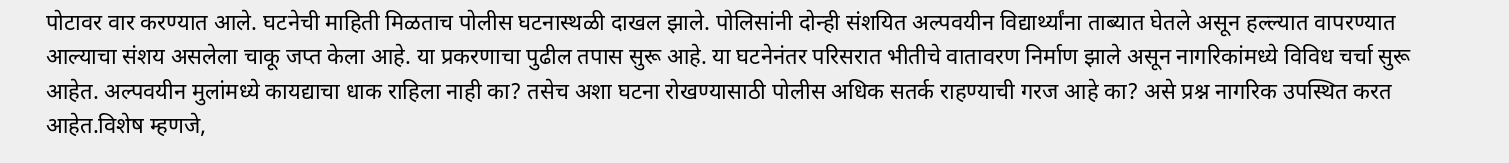पोटावर वार करण्यात आले. घटनेची माहिती मिळताच पोलीस घटनास्थळी दाखल झाले. पोलिसांनी दोन्ही संशयित अल्पवयीन विद्यार्थ्यांना ताब्यात घेतले असून हल्ल्यात वापरण्यात आल्याचा संशय असलेला चाकू जप्त केला आहे. या प्रकरणाचा पुढील तपास सुरू आहे. या घटनेनंतर परिसरात भीतीचे वातावरण निर्माण झाले असून नागरिकांमध्ये विविध चर्चा सुरू आहेत. अल्पवयीन मुलांमध्ये कायद्याचा धाक राहिला नाही का? तसेच अशा घटना रोखण्यासाठी पोलीस अधिक सतर्क राहण्याची गरज आहे का? असे प्रश्न नागरिक उपस्थित करत आहेत.विशेष म्हणजे,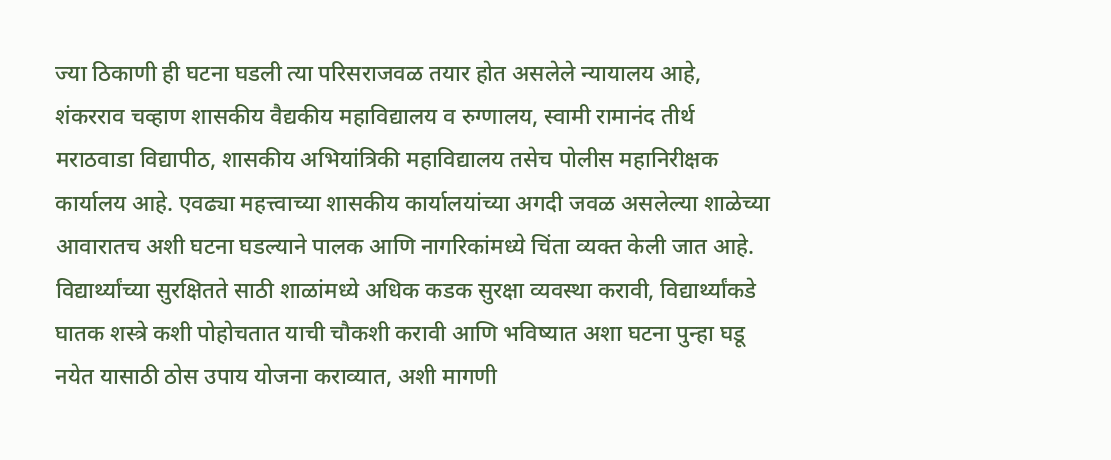ज्या ठिकाणी ही घटना घडली त्या परिसराजवळ तयार होत असलेले न्यायालय आहे, शंकरराव चव्हाण शासकीय वैद्यकीय महाविद्यालय व रुग्णालय, स्वामी रामानंद तीर्थ मराठवाडा विद्यापीठ, शासकीय अभियांत्रिकी महाविद्यालय तसेच पोलीस महानिरीक्षक कार्यालय आहे. एवढ्या महत्त्वाच्या शासकीय कार्यालयांच्या अगदी जवळ असलेल्या शाळेच्या आवारातच अशी घटना घडल्याने पालक आणि नागरिकांमध्ये चिंता व्यक्त केली जात आहे. विद्यार्थ्यांच्या सुरक्षितते साठी शाळांमध्ये अधिक कडक सुरक्षा व्यवस्था करावी, विद्यार्थ्यांकडे घातक शस्त्रे कशी पोहोचतात याची चौकशी करावी आणि भविष्यात अशा घटना पुन्हा घडू नयेत यासाठी ठोस उपाय योजना कराव्यात, अशी मागणी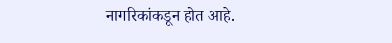नागरिकांकडून होत आहे.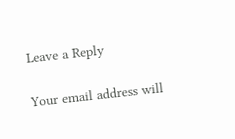Leave a Reply

Your email address will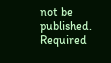not be published. Required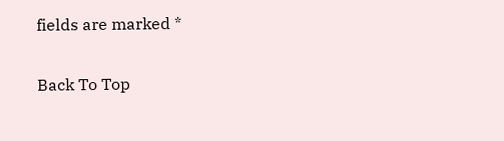fields are marked *

Back To Top